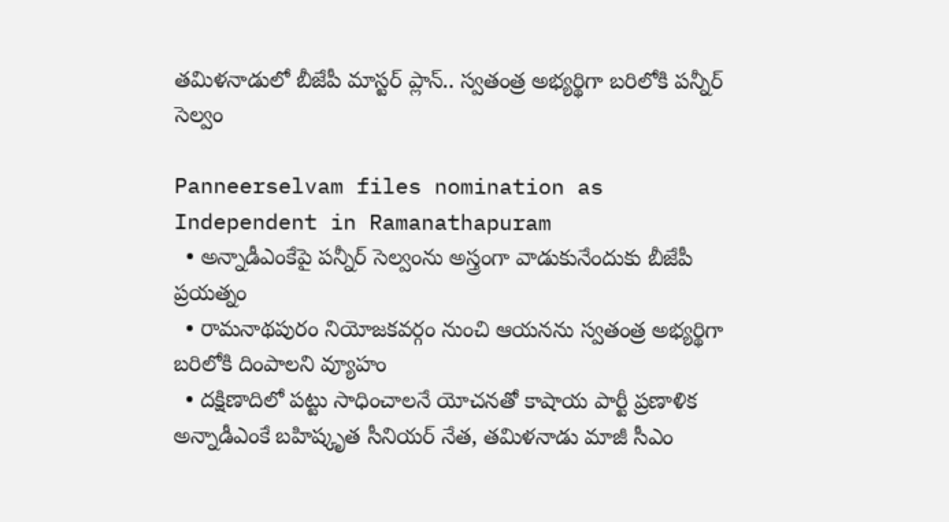త‌మిళ‌నాడులో బీజేపీ మాస్ట‌ర్ ప్లాన్‌.. స్వ‌తంత్ర‌ అభ్య‌ర్థిగా బ‌రిలోకి పన్నీర్ సెల్వం

Panneerselvam files nomination as Independent in Ramanathapuram
  • అన్నాడీఎంకేపై పన్నీర్ సెల్వంను అస్త్రంగా వాడుకునేందుకు బీజేపీ ప్ర‌య‌త్నం
  • రామ‌నాథ‌పురం నియోజ‌క‌వ‌ర్గం నుంచి ఆయ‌న‌ను స్వ‌తంత్ర‌ అభ్య‌ర్థిగా బ‌రిలోకి దింపాల‌ని వ్యూహం
  • ద‌క్షిణాదిలో ప‌ట్టు సాధించాల‌నే యోచ‌న‌తో కాషాయ పార్టీ ప్ర‌ణాళిక‌
అన్నాడీఎంకే బ‌హిష్కృత సీనియ‌ర్ నేత‌, త‌మిళనాడు మాజీ సీఎం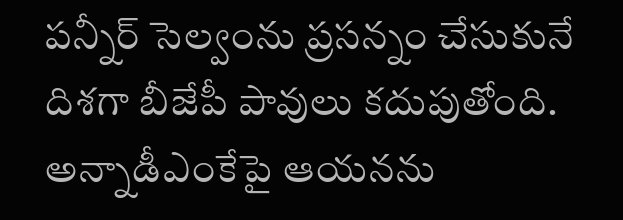పన్నీర్ సెల్వంను ప్ర‌స‌న్నం చేసుకునే దిశ‌గా బీజేపీ పావులు క‌దుపుతోంది. అన్నాడీఎంకేపై ఆయ‌న‌ను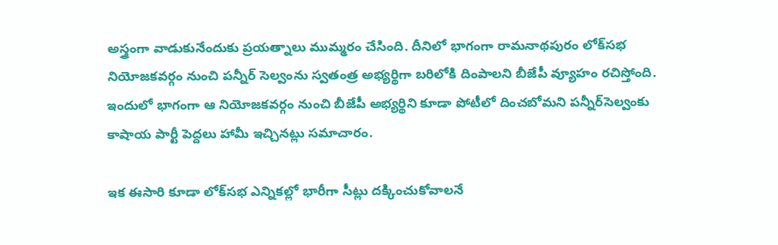అస్త్రంగా వాడుకునేందుకు ప్ర‌య‌త్నాలు ముమ్మ‌రం చేసింది. దీనిలో భాగంగా రామ‌నాథ‌పురం లోక్‌స‌భ నియోజ‌క‌వ‌ర్గం నుంచి ప‌న్నీర్ సెల్వంను స్వ‌తంత్ర‌ అభ్య‌ర్థిగా బ‌రిలోకి దింపాల‌ని బీజేపీ వ్యూహం ర‌చిస్తోంది. ఇందులో భాగంగా ఆ నియోజ‌క‌వ‌ర్గం నుంచి బీజేపీ అభ్య‌ర్థిని కూడా పోటీలో దించ‌బోమ‌ని ప‌న్నీర్‌సెల్వంకు కాషాయ పార్టీ పెద్ద‌లు హామీ ఇచ్చిన‌ట్లు స‌మాచారం.

ఇక ఈసారి కూడా లోక్‌స‌భ ఎన్నిక‌ల్లో భారీగా సీట్లు ద‌క్కించుకోవాల‌నే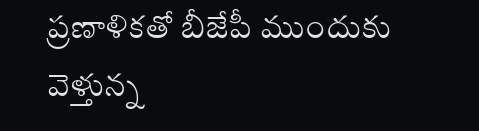ప్ర‌ణాళిక‌తో బీజేపీ ముందుకు వెళ్తున్న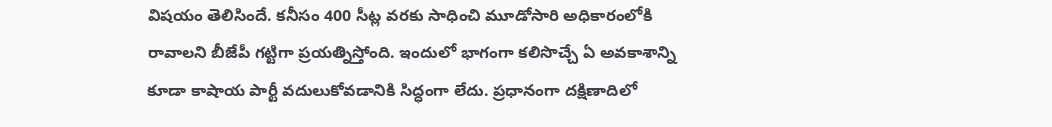విష‌యం తెలిసిందే. క‌నీసం 400 సీట్ల వ‌ర‌కు సాధించి మూడోసారి అధికారంలోకి రావాల‌ని బీజేపీ గ‌ట్టిగా ప్ర‌య‌త్నిస్తోంది. ఇందులో భాగంగా క‌లిసొచ్చే ఏ అవ‌కాశాన్ని కూడా కాషాయ పార్టీ వ‌దులుకోవ‌డానికి సిద్ధంగా లేదు. ప్రధానంగా ద‌క్షిణాదిలో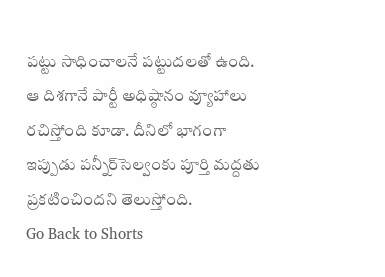ప‌ట్టు సాధించాల‌నే ప‌ట్టుద‌ల‌తో ఉంది. ఆ దిశ‌గానే పార్టీ అధిష్ఠానం వ్యూహాలు ర‌చిస్తోంది కూడా. దీనిలో భాగంగా ఇప్పుడు ప‌న్నీర్‌సెల్వంకు పూర్తి మ‌ద్ద‌తు ప్ర‌క‌టించింద‌ని తెలుస్తోంది.
Go Back to Shorts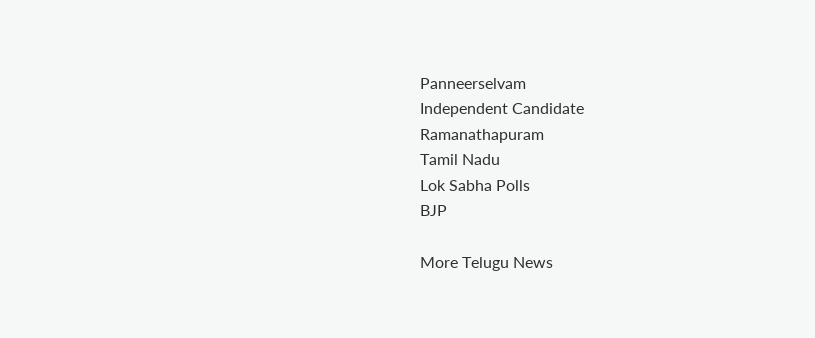Panneerselvam
Independent Candidate
Ramanathapuram
Tamil Nadu
Lok Sabha Polls
BJP

More Telugu News